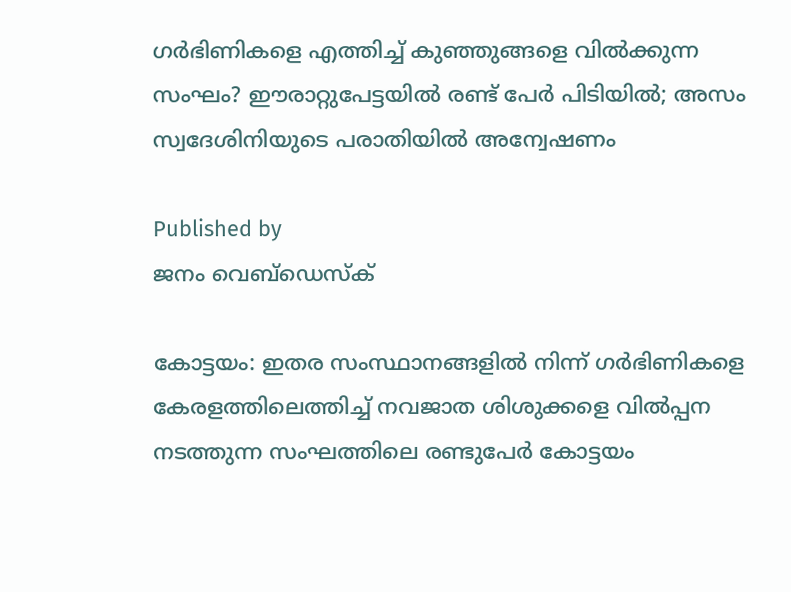ഗർഭിണികളെ എത്തിച്ച് കുഞ്ഞുങ്ങളെ വിൽക്കുന്ന സംഘം? ഈരാറ്റുപേട്ടയിൽ രണ്ട് പേർ പിടിയിൽ; അസം സ്വദേശിനിയുടെ പരാതിയിൽ അന്വേഷണം

Published by
ജനം വെബ്‌ഡെസ്ക്

കോട്ടയം: ഇതര സംസ്ഥാനങ്ങളിൽ നിന്ന് ഗർഭിണികളെ കേരളത്തിലെത്തിച്ച് നവജാത ശിശുക്കളെ വിൽപ്പന നടത്തുന്ന സംഘത്തിലെ രണ്ടുപേർ കോട്ടയം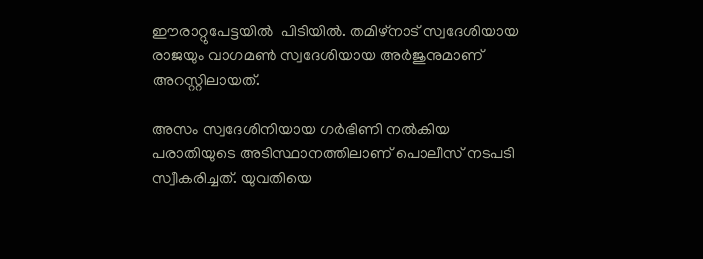ഈരാറ്റുപേട്ടയിൽ  പിടിയിൽ. തമിഴ്നാട് സ്വദേശിയായ രാജയും വാഗമൺ സ്വദേശിയായ അർജുനുമാണ് അറസ്റ്റിലായത്.

അസം സ്വദേശിനിയായ ഗർഭിണി നൽകിയ പരാതിയുടെ അടിസ്ഥാനത്തിലാണ് പൊലീസ് നടപടി സ്വീകരിച്ചത്. യുവതിയെ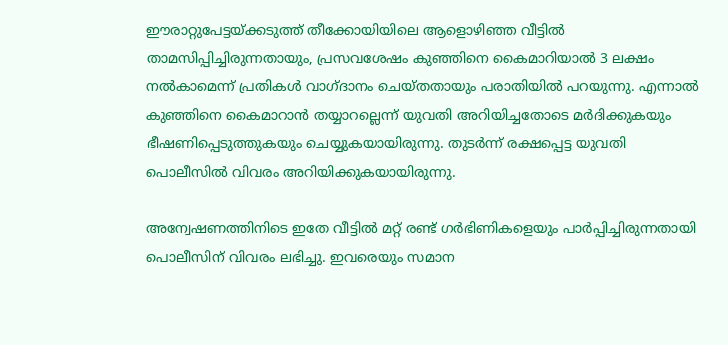ഈരാറ്റുപേട്ടയ്‌ക്കടുത്ത് തീക്കോയിയിലെ ആളൊഴിഞ്ഞ വീട്ടിൽ താമസിപ്പിച്ചിരുന്നതായും, പ്രസവശേഷം കുഞ്ഞിനെ കൈമാറിയാൽ 3 ലക്ഷം നൽകാമെന്ന് പ്രതികൾ വാഗ്ദാനം ചെയ്തതായും പരാതിയിൽ പറയുന്നു. എന്നാൽ കുഞ്ഞിനെ കൈമാറാൻ തയ്യാറല്ലെന്ന് യുവതി അറിയിച്ചതോടെ മർദിക്കുകയും ഭീഷണിപ്പെടുത്തുകയും ചെയ്യുകയായിരുന്നു. തുടർന്ന് രക്ഷപ്പെട്ട യുവതി പൊലീസിൽ വിവരം അറിയിക്കുകയായിരുന്നു.

അന്വേഷണത്തിനിടെ ഇതേ വീട്ടിൽ മറ്റ് രണ്ട് ഗർഭിണികളെയും പാർപ്പിച്ചിരുന്നതായി പൊലീസിന് വിവരം ലഭിച്ചു. ഇവരെയും സമാന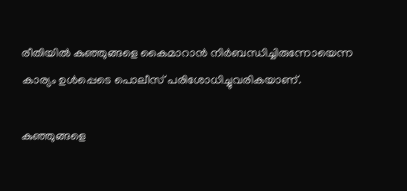രീതിയിൽ കുഞ്ഞുങ്ങളെ കൈമാറാൻ നിർബന്ധിച്ചിരുന്നോയെന്ന കാര്യം ഉൾപ്പെടെ പൊലീസ് പരിശോധിച്ചുവരികയാണ്.

കുഞ്ഞുങ്ങളെ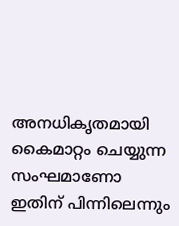അനധികൃതമായി കൈമാറ്റം ചെയ്യുന്ന സംഘമാണോ ഇതിന് പിന്നിലെന്നും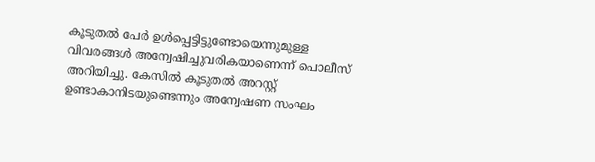കൂടുതൽ പേർ ഉൾപ്പെട്ടിട്ടുണ്ടോയെന്നുമുള്ള വിവരങ്ങൾ അന്വേഷിച്ചുവരികയാണെന്ന് പൊലീസ് അറിയിച്ചു. കേസിൽ കൂടുതൽ അറസ്റ്റ് ഉണ്ടാകാനിടയുണ്ടെന്നും അന്വേഷണ സംഘം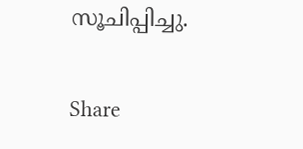സൂചിപ്പിച്ചു.

Share